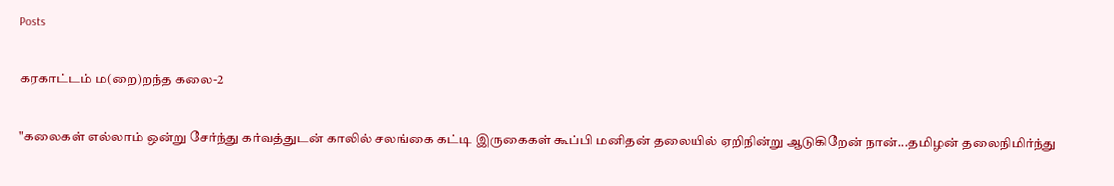Posts

கரகாட்டம் ம(றை)றந்த கலை-2

"கலைகள் எல்லாம் ஒன்று சேர்ந்து கர்வத்துடன் காலில் சலங்கை கட்டி இருகைகள் கூப்பி மனிதன் தலையில் ஏறிநின்று ஆடுகிறேன் நான்...தமிழன் தலைநிமிர்ந்து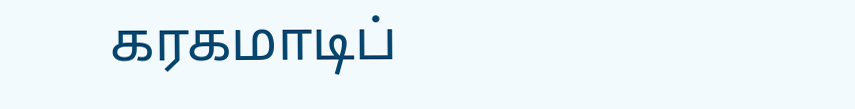கரகமாடிப்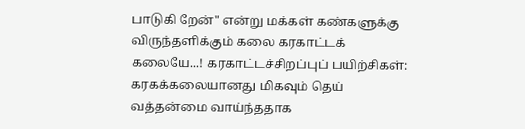பாடுகி றேன்" என்று மக்கள் கண்களுக்கு விருந்தளிக்கும் கலை கரகாட்டக் கலையே...! கரகாட்டச்சிறப்புப் பயிற்சிகள்: கரகக்கலையானது மிகவும் தெய் வத்தன்மை வாய்ந்ததாக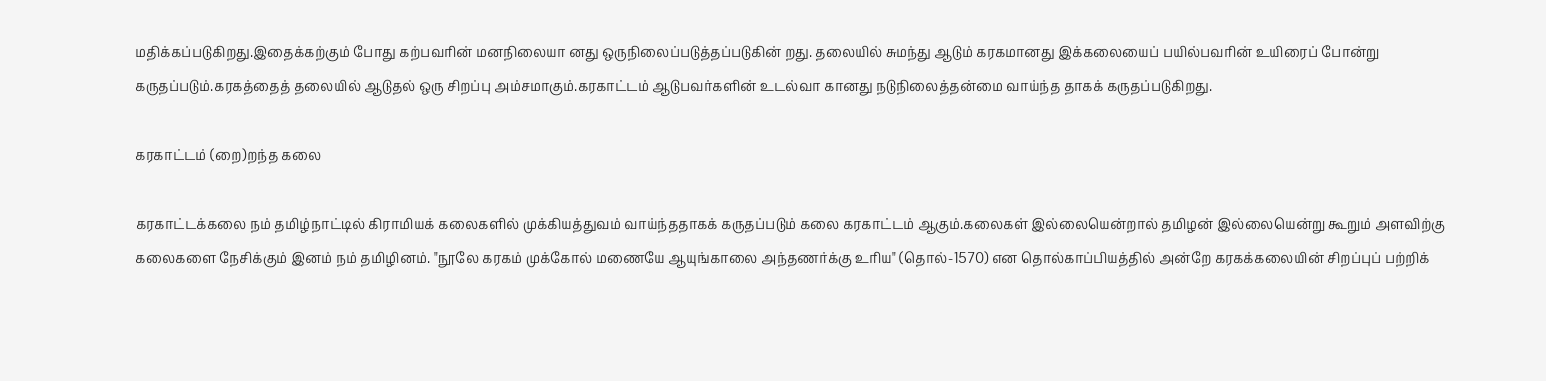மதிக்கப்படுகிறது.இதைக்கற்கும் போது கற்பவரின் மனநிலையா னது ஒருநிலைப்படுத்தப்படுகின் றது. தலையில் சுமந்து ஆடும் கரகமானது இக்கலையைப் பயில்பவரின் உயிரைப் போன்று கருதப்படும்.கரகத்தைத் தலையில் ஆடுதல் ஒரு சிறப்பு அம்சமாகும்.கரகாட்டம் ஆடுபவர்களின் உடல்வா கானது நடுநிலைத்தன்மை வாய்ந்த தாகக் கருதப்படுகிறது.

கரகாட்டம் (றை)றந்த கலை

கரகாட்டக்கலை நம் தமிழ்நாட்டில் கிராமியக் கலைகளில் முக்கியத்துவம் வாய்ந்ததாகக் கருதப்படும் கலை கரகாட்டம் ஆகும்.கலைகள் இல்லையென்றால் தமிழன் இல்லையென்று கூறும் அளவிற்கு கலைகளை நேசிக்கும் இனம் நம் தமிழினம். "நூலே கரகம் முக்கோல் மணையே ஆயுங்காலை அந்தணர்க்கு உரிய" (தொல்-1570) என தொல்காப்பியத்தில் அன்றே கரகக்கலையின் சிறப்புப் பற்றிக்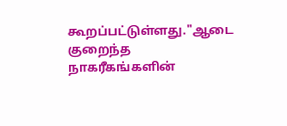கூறப்பட்டுள்ளது."ஆடை குறைந்த நாகரீகங்களின்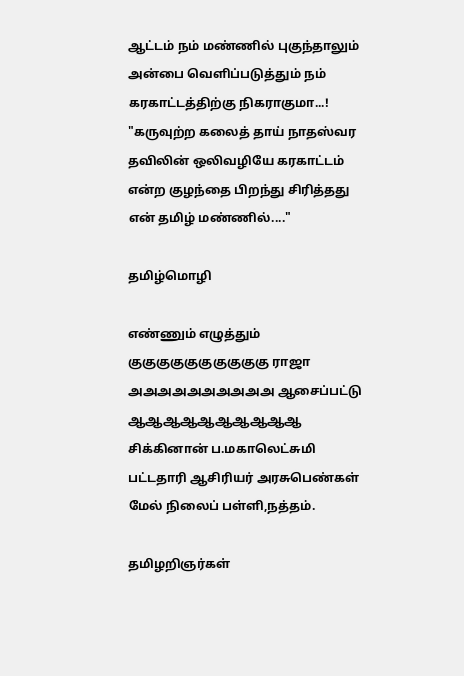ஆட்டம் நம் மண்ணில் புகுந்தாலும் அன்பை வெளிப்படுத்தும் நம் கரகாட்டத்திற்கு நிகராகுமா...! "கருவுற்ற கலைத் தாய் நாதஸ்வர தவிலின் ஒலிவழியே கரகாட்டம் என்ற குழந்தை பிறந்து சிரித்தது என் தமிழ் மண்ணில்...."

தமிழ்மொழி

எண்ணும் எழுத்தும் குகுகுகுகுகுகுகுகுகு ராஜா அஅஅஅஅஅஅஅஅஅ ஆசைப்பட்டு ஆஆஆஆஆஆஆஆஆஆ சிக்கினான் ப.மகாலெட்சுமி பட்டதாரி ஆசிரியர் அரசுபெண்கள் மேல் நிலைப் பள்ளி,நத்தம்.

தமிழறிஞர்கள்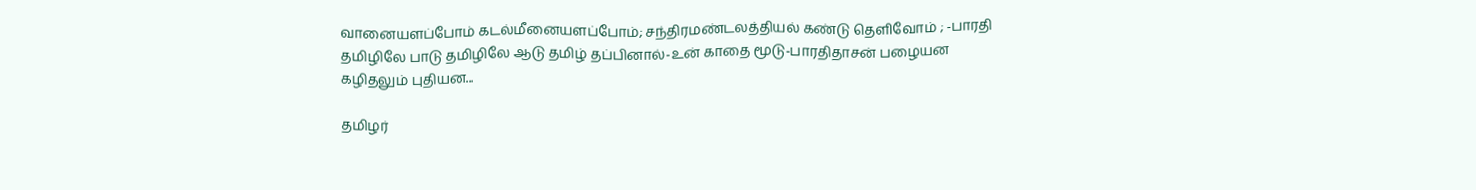வானையளப்போம் கடல்மீனையளப்போம்; சந்திரமண்டலத்தியல் கண்டு தெளிவோம் ; -பாரதி தமிழிலே பாடு தமிழிலே ஆடு தமிழ் தப்பினால்-உன் காதை மூடு-பாரதிதாசன் பழையன கழிதலும் புதியன...

தமிழர்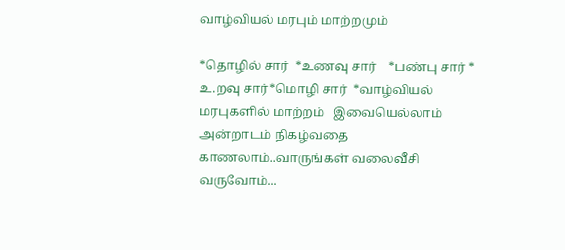வாழ்வியல் மரபும் மாற்றமும்

*தொழில் சார்  *உணவு சார்    *பண்பு சார் * உ.றவு சார்*மொழி சார்  *வாழ்வியல் மரபுகளில் மாற்றம்   இவையெல்லாம் அன்றாடம் நிகழ்வதை காணலாம்..வாருங்கள் வலைவீசி வருவோம்...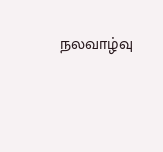நலவாழ்வு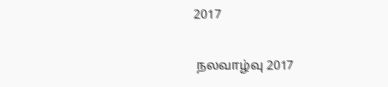2017

 நலவாழ்வு 2017